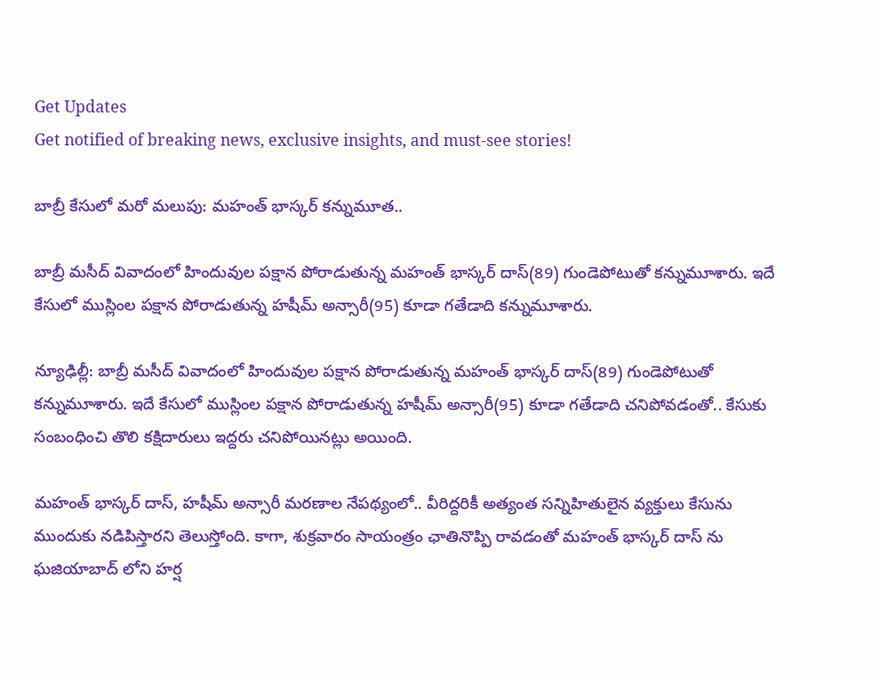Get Updates
Get notified of breaking news, exclusive insights, and must-see stories!

బాబ్రీ కేసులో మరో మలుపు: మహంత్ భాస్కర్ కన్నుమూత..

బాబ్రీ మసీద్ వివాదంలో హిందువుల పక్షాన పోరాడుతున్న మహంత్ భాస్కర్ దాస్(89) గుండెపోటుతో కన్నుమూశారు. ఇదే కేసులో ముస్లింల పక్షాన పోరాడుతున్న హషీమ్ అన్సారీ(95) కూడా గతేడాది కన్నుమూశారు.

న్యూఢిల్లీ: బాబ్రీ మసీద్ వివాదంలో హిందువుల పక్షాన పోరాడుతున్న మహంత్ భాస్కర్ దాస్(89) గుండెపోటుతో కన్నుమూశారు. ఇదే కేసులో ముస్లింల పక్షాన పోరాడుతున్న హషీమ్ అన్సారీ(95) కూడా గతేడాది చనిపోవడంతో.. కేసుకు సంబంధించి తొలి కక్షిదారులు ఇద్దరు చనిపోయినట్లు అయింది.

మహంత్ భాస్కర్ దాస్, హషీమ్ అన్సారీ మరణాల నేపథ్యంలో.. వీరిద్దరికీ అత్యంత సన్నిహితులైన వ్యక్తులు కేసును ముందుకు నడిపిస్తారని తెలుస్తోంది. కాగా, శుక్రవారం సాయంత్రం ఛాతినొప్పి రావడంతో మహంత్ భాస్కర్ దాస్ ను ఘజియాబాద్ లోని హర్ష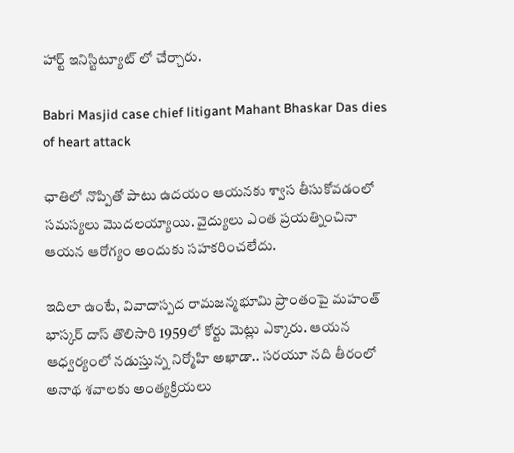హార్ట్ ఇనిస్టిట్యూట్ లో చేర్చారు.

Babri Masjid case chief litigant Mahant Bhaskar Das dies of heart attack

ఛాతిలో నొప్పితో పాటు ఉదయం ఆయనకు శ్వాస తీసుకోవడంలో సమస్యలు మొదలయ్యాయి. వైద్యులు ఎంత ప్రయత్నించినా ఆయన ఆరోగ్యం అందుకు సహకరించలేదు.

ఇదిలా ఉంటే, వివాదాస్పద రామజన్మభూమి ప్రాంతంపై మహంత్ భాస్కర్ దాస్ తొలిసారి 1959లో కోర్టు మెట్లు ఎక్కారు. ఆయన ఆధ్వర్యంలో నడుస్తున్న నిర్మోహి అఖాడా.. సరయూ నది తీరంలో అనాథ శవాలకు అంత్యక్రియలు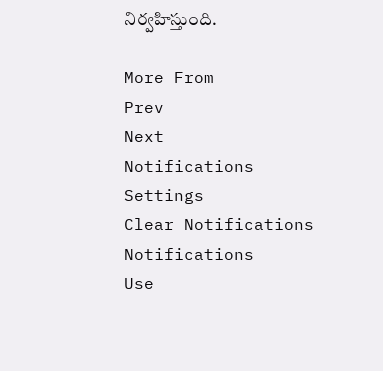నిర్వహిస్తుంది.

More From
Prev
Next
Notifications
Settings
Clear Notifications
Notifications
Use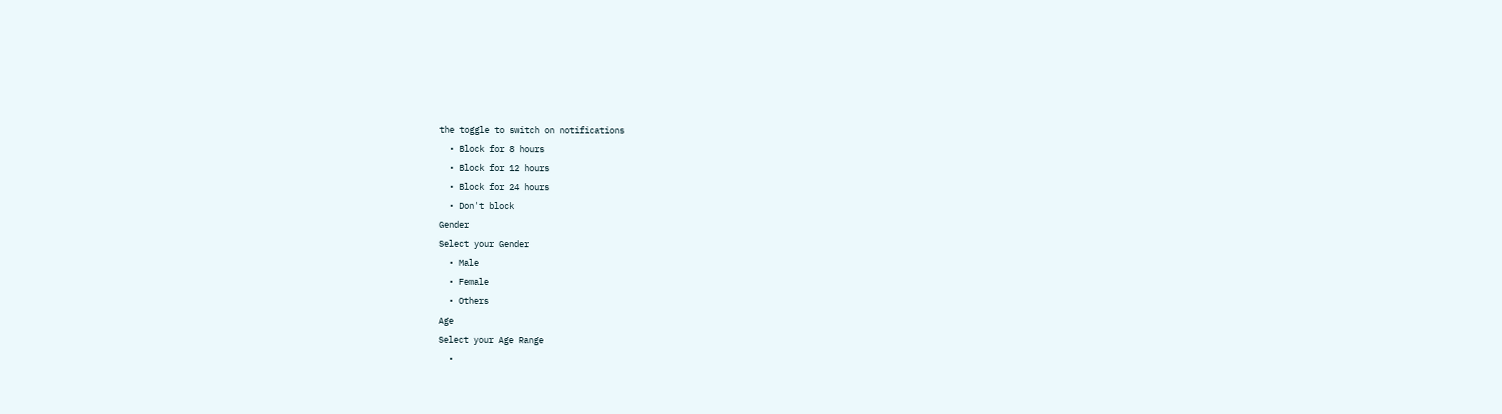the toggle to switch on notifications
  • Block for 8 hours
  • Block for 12 hours
  • Block for 24 hours
  • Don't block
Gender
Select your Gender
  • Male
  • Female
  • Others
Age
Select your Age Range
  •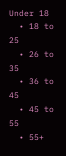Under 18
  • 18 to 25
  • 26 to 35
  • 36 to 45
  • 45 to 55
  • 55+